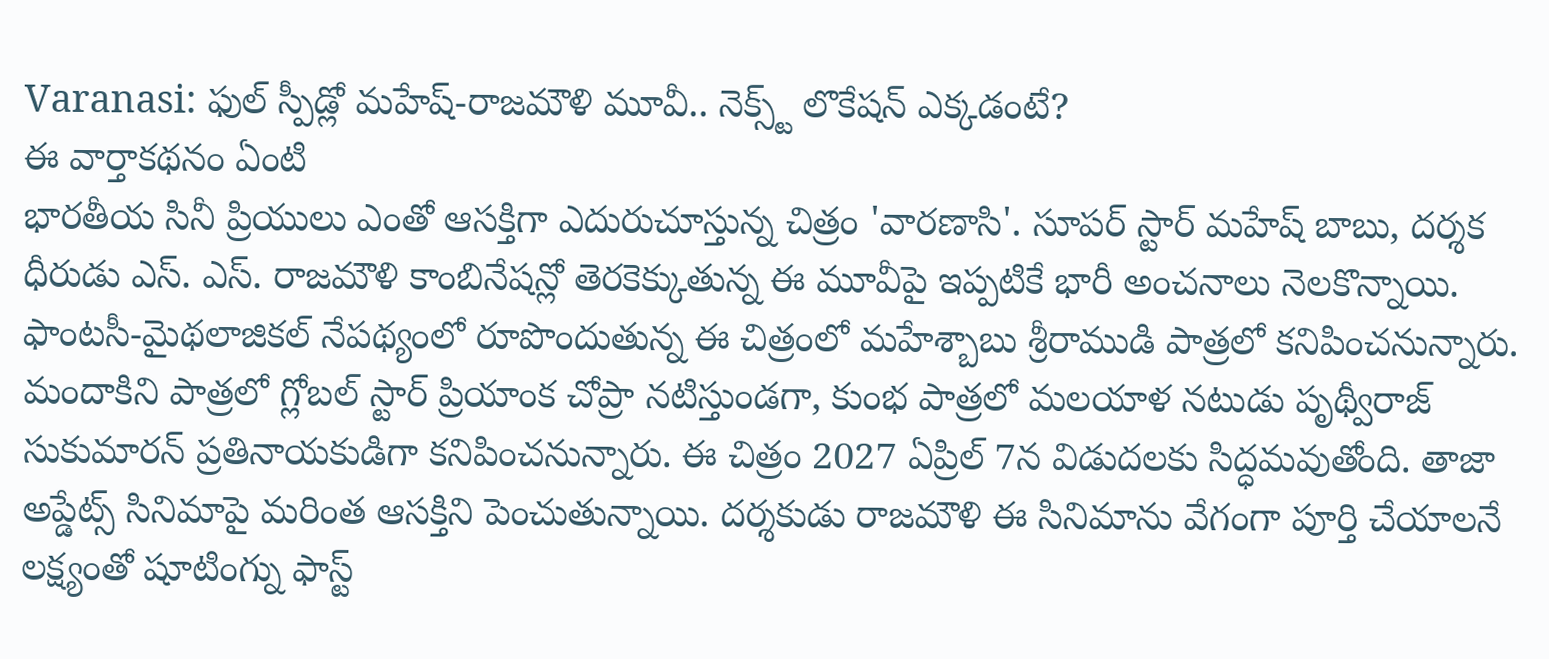Varanasi: ఫుల్ స్పీడ్లో మహేష్-రాజమౌళి మూవీ.. నెక్స్ట్ లొకేషన్ ఎక్కడంటే?
ఈ వార్తాకథనం ఏంటి
భారతీయ సినీ ప్రియులు ఎంతో ఆసక్తిగా ఎదురుచూస్తున్న చిత్రం 'వారణాసి'. సూపర్ స్టార్ మహేష్ బాబు, దర్శక ధీరుడు ఎస్. ఎస్. రాజమౌళి కాంబినేషన్లో తెరకెక్కుతున్న ఈ మూవీపై ఇప్పటికే భారీ అంచనాలు నెలకొన్నాయి. ఫాంటసీ-మైథలాజికల్ నేపథ్యంలో రూపొందుతున్న ఈ చిత్రంలో మహేశ్బాబు శ్రీరాముడి పాత్రలో కనిపించనున్నారు. మందాకిని పాత్రలో గ్లోబల్ స్టార్ ప్రియాంక చోప్రా నటిస్తుండగా, కుంభ పాత్రలో మలయాళ నటుడు పృథ్వీరాజ్ సుకుమారన్ ప్రతినాయకుడిగా కనిపించనున్నారు. ఈ చిత్రం 2027 ఏప్రిల్ 7న విడుదలకు సిద్ధమవుతోంది. తాజా అప్డేట్స్ సినిమాపై మరింత ఆసక్తిని పెంచుతున్నాయి. దర్శకుడు రాజమౌళి ఈ సినిమాను వేగంగా పూర్తి చేయాలనే లక్ష్యంతో షూటింగ్ను ఫాస్ట్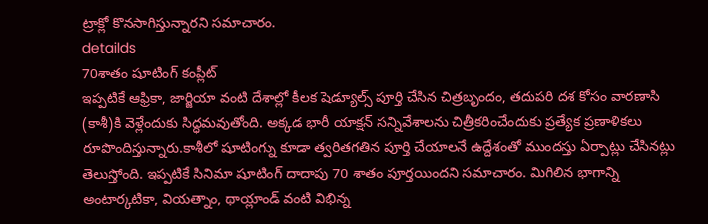ట్రాక్లో కొనసాగిస్తున్నారని సమాచారం.
detailds
70శాతం షూటింగ్ కంప్లీట్
ఇప్పటికే ఆఫ్రికా, జార్జియా వంటి దేశాల్లో కీలక షెడ్యూల్స్ పూర్తి చేసిన చిత్రబృందం, తదుపరి దశ కోసం వారణాసి (కాశీ)కి వెళ్లేందుకు సిద్ధమవుతోంది. అక్కడ భారీ యాక్షన్ సన్నివేశాలను చిత్రీకరించేందుకు ప్రత్యేక ప్రణాళికలు రూపొందిస్తున్నారు.కాశీలో షూటింగ్ను కూడా త్వరితగతిన పూర్తి చేయాలనే ఉద్దేశంతో ముందస్తు ఏర్పాట్లు చేసినట్లు తెలుస్తోంది. ఇప్పటికే సినిమా షూటింగ్ దాదాపు 70 శాతం పూర్తయిందని సమాచారం. మిగిలిన భాగాన్ని అంటార్కటికా, వియత్నాం, థాయ్లాండ్ వంటి విభిన్న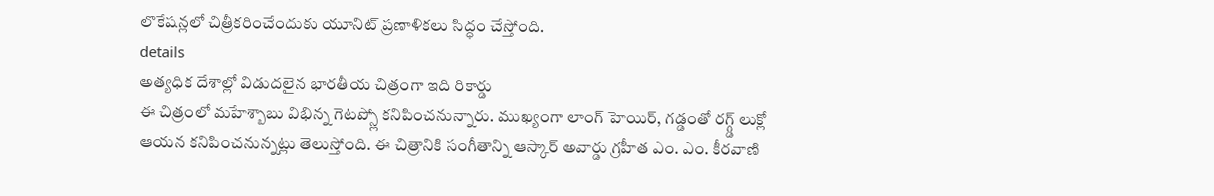లొకేషన్లలో చిత్రీకరించేందుకు యూనిట్ ప్రణాళికలు సిద్ధం చేస్తోంది.
details
అత్యధిక దేశాల్లో విడుదలైన భారతీయ చిత్రంగా ఇది రికార్డు
ఈ చిత్రంలో మహేశ్బాబు విభిన్న గెటప్స్లో కనిపించనున్నారు. ముఖ్యంగా లాంగ్ హెయిర్, గడ్డంతో రగ్గ్డ్ లుక్లో ఆయన కనిపించనున్నట్లు తెలుస్తోంది. ఈ చిత్రానికి సంగీతాన్ని ఆస్కార్ అవార్డు గ్రహీత ఎం. ఎం. కీరవాణి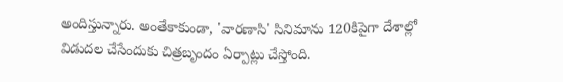అందిస్తున్నారు. అంతేకాకుండా, 'వారణాసి' సినిమాను 120కిపైగా దేశాల్లో విడుదల చేసేందుకు చిత్రబృందం ఏర్పాట్లు చేస్తోంది.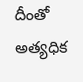దీంతో అత్యధిక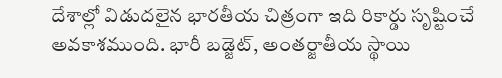దేశాల్లో విడుదలైన భారతీయ చిత్రంగా ఇది రికార్డు సృష్టించే అవకాశముంది. భారీ బడ్జెట్, అంతర్జాతీయ స్థాయి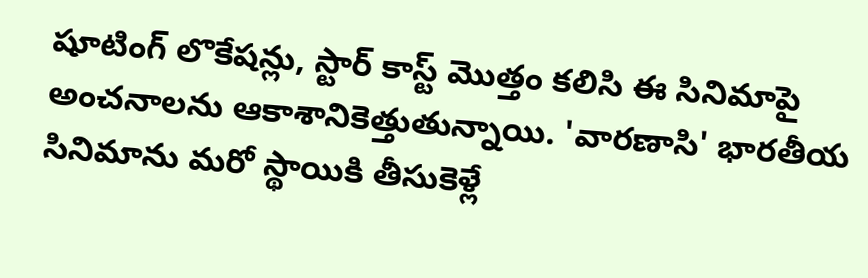షూటింగ్ లొకేషన్లు, స్టార్ కాస్ట్ మొత్తం కలిసి ఈ సినిమాపై అంచనాలను ఆకాశానికెత్తుతున్నాయి. 'వారణాసి' భారతీయ సినిమాను మరో స్థాయికి తీసుకెళ్లే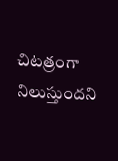చిటత్రంగా నిలుస్తుందని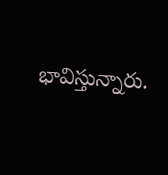భావిస్తున్నారు.